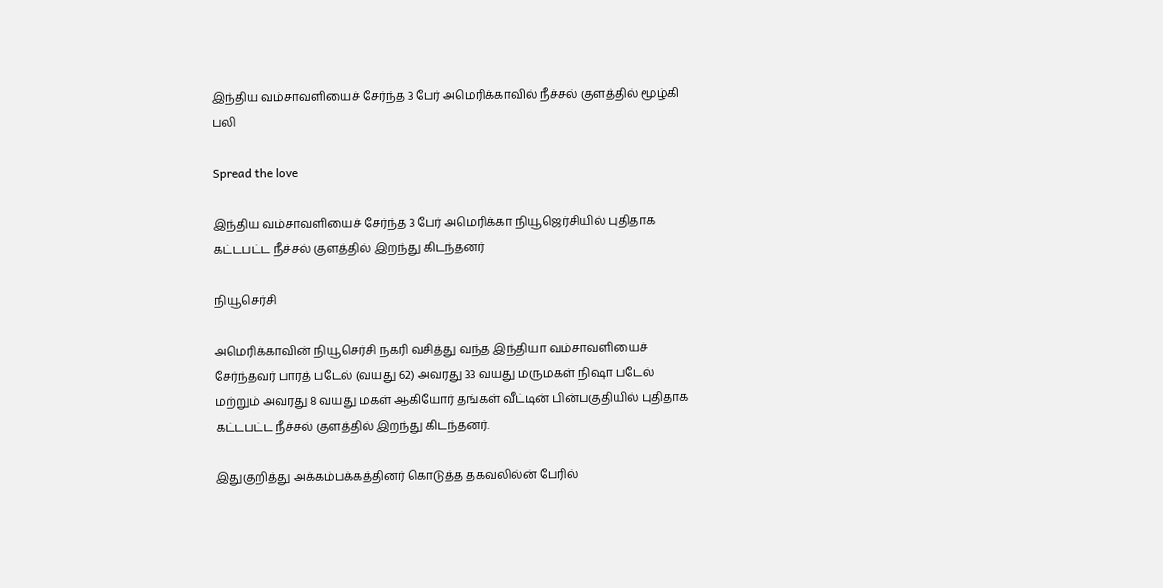இந்திய வம்சாவளியைச் சேர்ந்த 3 பேர் அமெரிக்காவில் நீச்சல் குளத்தில் மூழ்கி பலி

Spread the love

இந்திய வம்சாவளியைச் சேர்ந்த 3 பேர் அமெரிக்கா நியூஜெர்சியில் புதிதாக கட்டபட்ட நீச்சல் குளத்தில் இறந்து கிடந்தனர்

நியூசெர்சி

அமெரிக்காவின் நியூசெர்சி நகரி வசித்து வந்த இந்தியா வம்சாவளியைச் சேர்ந்தவர் பாரத் படேல் (வயது 62) அவரது 33 வயது மருமகள் நிஷா படேல் மற்றும் அவரது 8 வயது மகள் ஆகியோர் தங்கள் வீட்டின் பின்பகுதியில் புதிதாக கட்டபட்ட நீச்சல் குளத்தில் இறந்து கிடந்தனர்.

இதுகுறித்து அக்கம்பக்கத்தினர் கொடுத்த தகவலில்ன் பேரில்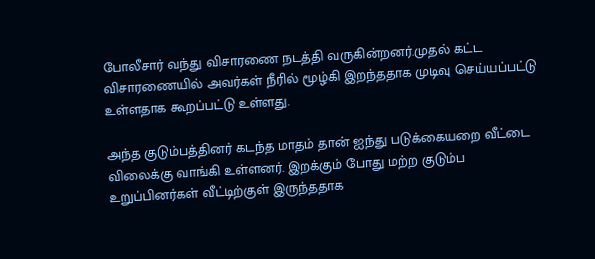போலீசார் வந்து விசாரணை நடத்தி வருகின்றனர்.முதல் கட்ட விசாரணையில் அவர்கள் நீரில் மூழ்கி இறந்ததாக முடிவு செய்யப்பட்டு உள்ளதாக கூறப்பட்டு உள்ளது.

அந்த குடும்பத்தினர் கடந்த மாதம் தான் ஐந்து படுக்கையறை வீட்டை விலைக்கு வாங்கி உள்ளனர். இறக்கும் போது மற்ற குடும்ப உறுப்பினர்கள் வீட்டிற்குள் இருந்ததாக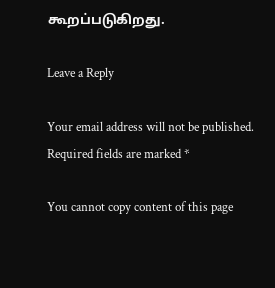கூறப்படுகிறது.

Leave a Reply

Your email address will not be published. Required fields are marked *

You cannot copy content of this page